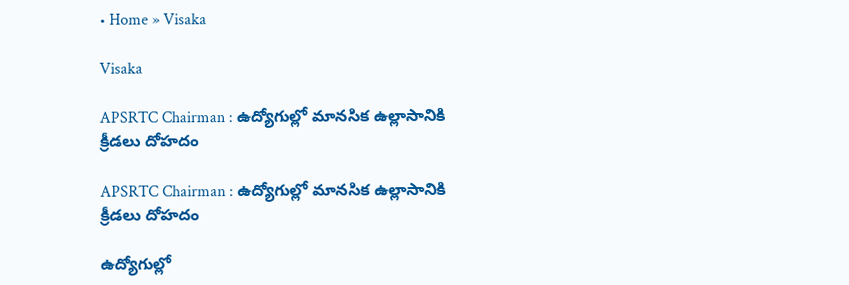• Home » Visaka

Visaka

APSRTC Chairman : ఉద్యోగుల్లో మానసిక ఉల్లాసానికి క్రీడలు దోహదం

APSRTC Chairman : ఉద్యోగుల్లో మానసిక ఉల్లాసానికి క్రీడలు దోహదం

ఉద్యోగుల్లో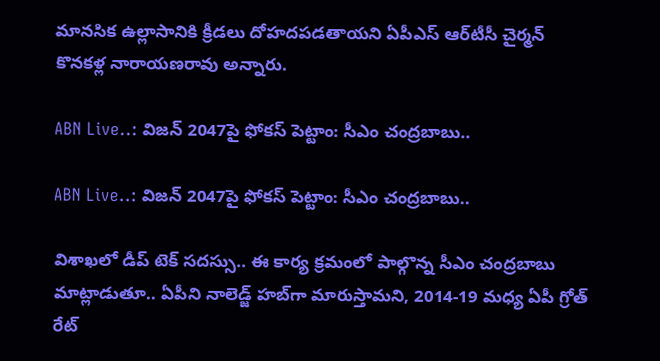మానసిక ఉల్లాసానికి క్రీడలు దోహదపడతాయని ఏపీఎస్‌ ఆర్‌టీసీ చైర్మన్‌ కొనకళ్ల నారాయణరావు అన్నారు.

ABN Live..: విజన్ 2047పై ఫోకస్ పెట్టాం: సీఎం చంద్రబాబు..

ABN Live..: విజన్ 2047పై ఫోకస్ పెట్టాం: సీఎం చంద్రబాబు..

విశాఖలో డీప్ టెక్ సదస్సు.. ఈ కార్య క్రమంలో పాల్గొన్న సీఎం చంద్రబాబు మాట్లాడుతూ.. ఏపీని నాలెడ్జ్ హబ్‌గా మారుస్తామని, 2014-19 మధ్య ఏపీ గ్రోత్ రేట్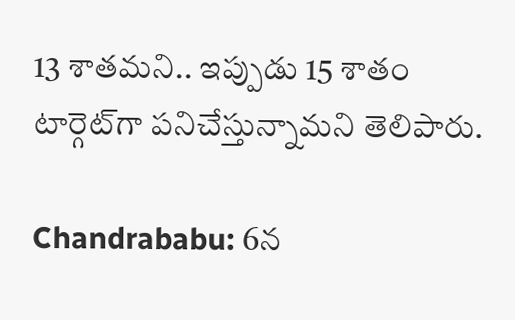13 శాతమని.. ఇప్పుడు 15 శాతం టార్గెట్‌గా పనిచేస్తున్నామని తెలిపారు.

Chandrababu: 6న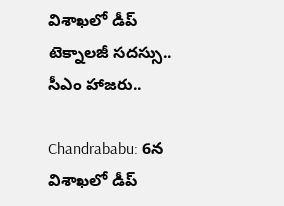విశాఖలో డీప్ టెక్నాలజీ సదస్సు.. సీఎం హాజరు..

Chandrababu: 6న విశాఖలో డీప్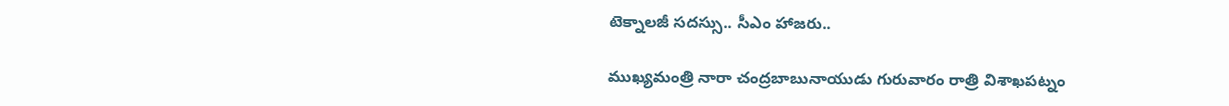టెక్నాలజీ సదస్సు.. సీఎం హాజరు..

ముఖ్యమంత్రి నారా చంద్రబాబునాయుడు గురువారం రాత్రి విశాఖపట్నం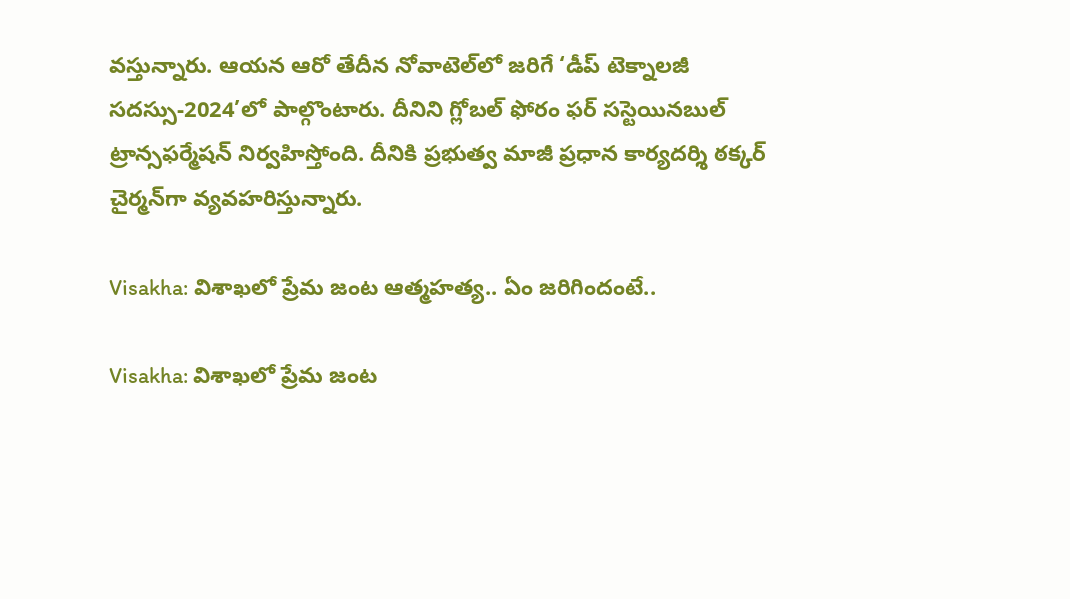వస్తున్నారు. ఆయన ఆరో తేదీన నోవాటెల్‌లో జరిగే ‘డీప్‌ టెక్నాలజీ సదస్సు-2024’లో పాల్గొంటారు. దీనిని గ్లోబల్‌ ఫోరం ఫర్‌ సస్టెయినబుల్‌ ట్రాన్సఫర్మేషన్‌ నిర్వహిస్తోంది. దీనికి ప్రభుత్వ మాజీ ప్రధాన కార్యదర్శి ఠక్కర్‌ చైర్మన్‌గా వ్యవహరిస్తున్నారు.

Visakha: విశాఖలో ప్రేమ జంట ఆత్మహత్య.. ఏం జరిగిందంటే..

Visakha: విశాఖలో ప్రేమ జంట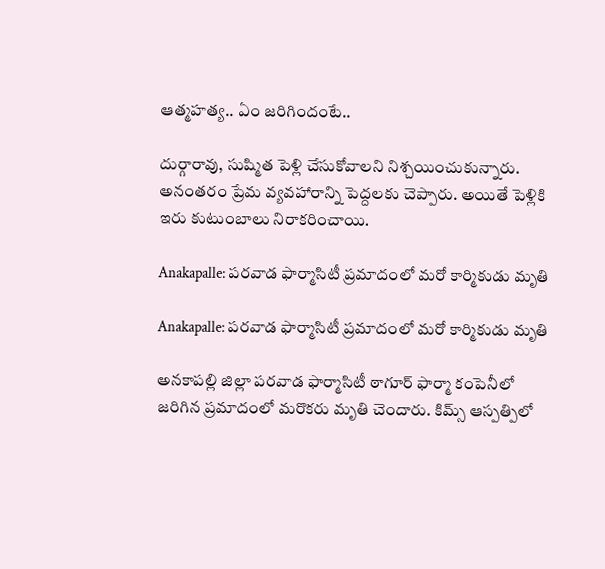ఆత్మహత్య.. ఏం జరిగిందంటే..

దుర్గారావు, సుష్మిత పెళ్లి చేసుకోవాలని నిశ్చయించుకున్నారు. అనంతరం ప్రేమ వ్యవహారాన్ని పెద్దలకు చెప్పారు. అయితే పెళ్లికి ఇరు కుటుంబాలు నిరాకరించాయి.

Anakapalle: పరవాడ ఫార్మాసిటీ ప్రమాదంలో మరో కార్మికుడు మృతి

Anakapalle: పరవాడ ఫార్మాసిటీ ప్రమాదంలో మరో కార్మికుడు మృతి

అనకాపల్లి జిల్లా పరవాడ ఫార్మాసిటీ ఠాగూర్ ఫార్మా కంపెనీలో జరిగిన ప్రమాదంలో మరొకరు మృతి చెందారు. కిమ్స్ ఆస్పత్పిలో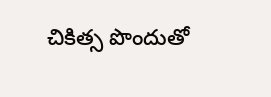చికిత్స పొందుతో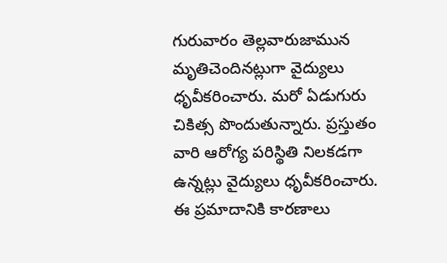గురువారం తెల్లవారుజామున మృతిచెందినట్లుగా వైద్యులు ధృవీకరించారు. మరో ఏడుగురు చికిత్స పొందుతున్నారు. ప్రస్తుతం వారి ఆరోగ్య పరిస్థితి నిలకడగా ఉన్నట్లు వైద్యులు ధృవీకరించారు. ఈ ప్రమాదానికి కారణాలు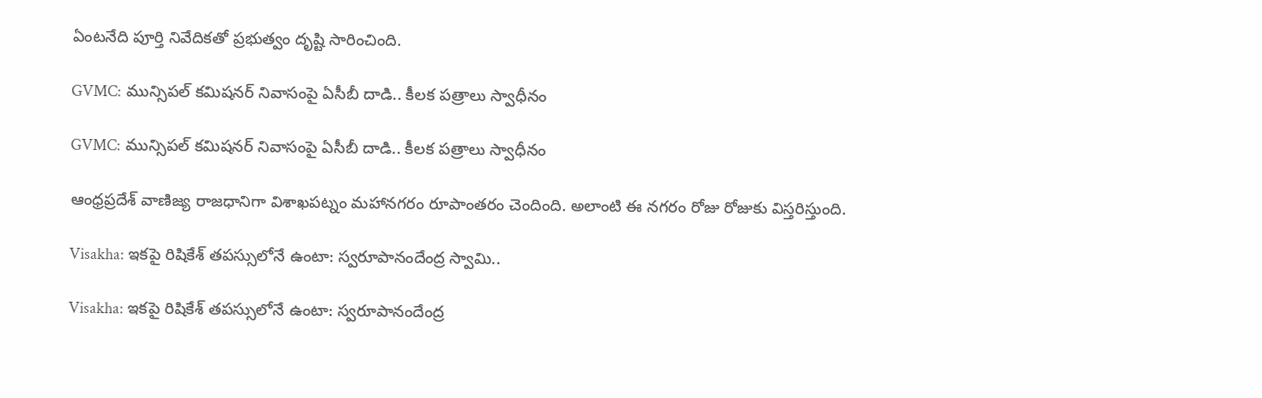ఏంటనేది పూర్తి నివేదికతో ప్రభుత్వం దృష్టి సారించింది.

GVMC: మున్సిపల్ కమిషనర్‌ నివాసంపై ఏసీబీ దాడి.. కీలక పత్రాలు స్వాధీనం

GVMC: మున్సిపల్ కమిషనర్‌ నివాసంపై ఏసీబీ దాడి.. కీలక పత్రాలు స్వాధీనం

ఆంధ్రప్రదేశ్‌ వాణిజ్య రాజధానిగా విశాఖపట్నం మహానగరం రూపాంతరం చెందింది. అలాంటి ఈ నగరం రోజు రోజుకు విస్తరిస్తుంది.

Visakha: ఇకపై రిషికేశ్‌ తపస్సులోనే ఉంటా: స్వరూపానందేంద్ర స్వామి..

Visakha: ఇకపై రిషికేశ్‌ తపస్సులోనే ఉంటా: స్వరూపానందేంద్ర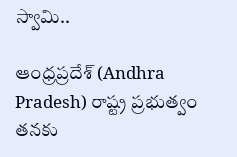స్వామి..

ఆంధ్రప్రదేశ్ (Andhra Pradesh) రాష్ట్ర ప్రభుత్వం తనకు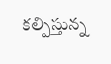కల్పిస్తున్న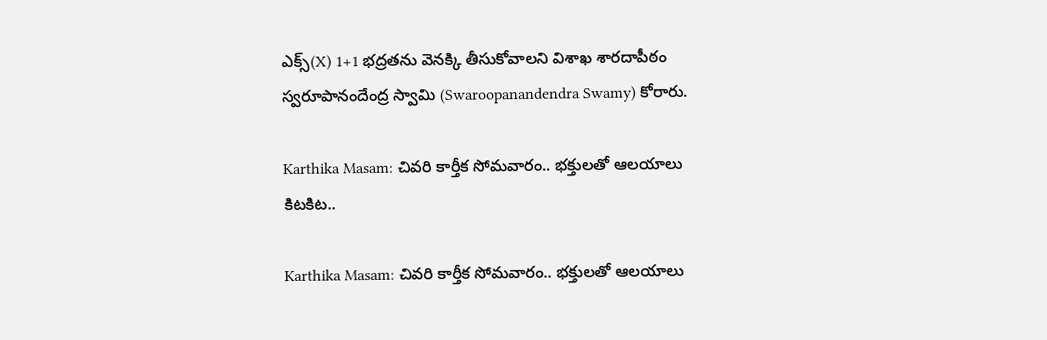ఎక్స్(X) 1+1 భద్రతను వెనక్కి తీసుకోవాలని విశాఖ శారదాపీఠం స్వరూపానందేంద్ర స్వామి (Swaroopanandendra Swamy) కోరారు.

Karthika Masam: చివరి కార్తీక సోమవారం.. భక్తులతో ఆలయాలు కిటకిట..

Karthika Masam: చివరి కార్తీక సోమవారం.. భక్తులతో ఆలయాలు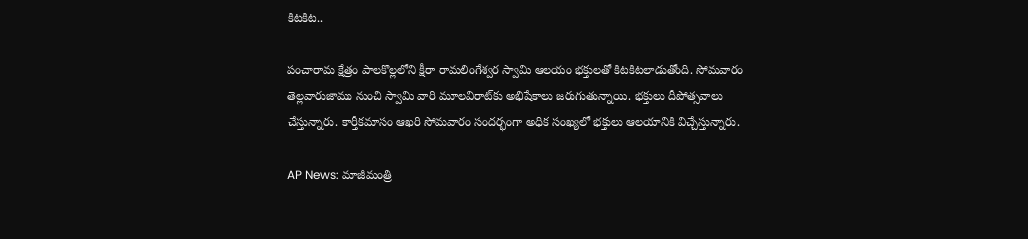కిటకిట..

పంచారామ క్షేత్రం పాలకొల్లలోని క్షీరా రామలింగేశ్వర స్వామి ఆలయం భక్తులతో కిటకిటలాడుతోంది. సోమవారం తెల్లవారుజాము నుంచి స్వామి వారి మూలవిరాట్‌కు అభిషేకాలు జరుగుతున్నాయి. భక్తులు దీపోత్సవాలు చేస్తున్నారు. కార్తీకమాసం ఆఖరి సోమవారం సందర్భంగా అధిక సంఖ్యలో భక్తులు ఆలయానికి విచ్చేస్తున్నారు.

AP News: మాజీమంత్రి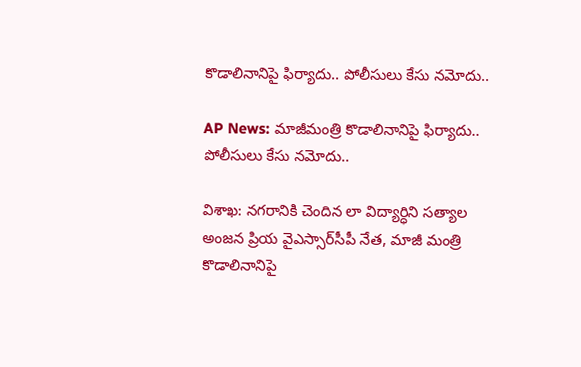కొడాలినానిపై ఫిర్యాదు.. పోలీసులు కేసు నమోదు..

AP News: మాజీమంత్రి కొడాలినానిపై ఫిర్యాదు.. పోలీసులు కేసు నమోదు..

విశాఖ: నగరానికి చెందిన లా విద్యార్ధిని సత్యాల అంజన ప్రియ వైఎస్సార్‌సీపీ నేత, మాజీ మంత్రి కొడాలినానిపై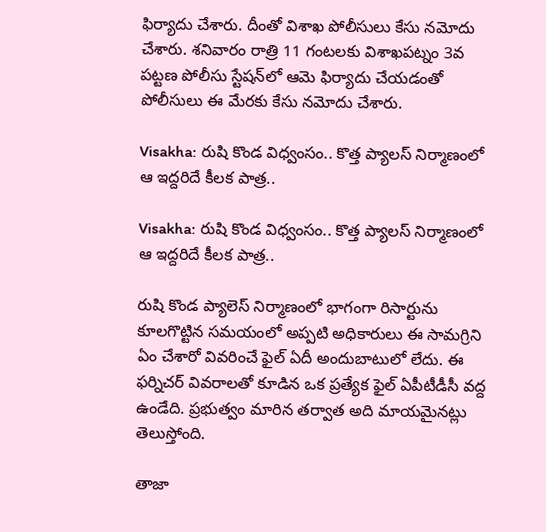ఫిర్యాదు చేశారు. దీంతో విశాఖ పోలీసులు కేసు నమోదు చేశారు. శనివారం రాత్రి 11 గంటలకు విశాఖపట్నం 3వ పట్టణ పోలీసు స్టేషన్‌లో ఆమె ఫిర్యాదు చేయడంతో పోలీసులు ఈ మేరకు కేసు నమోదు చేశారు.

Visakha: రుషి కొండ విధ్వంసం.. కొత్త ప్యాలస్ నిర్మాణంలో ఆ ఇద్దరిదే కీలక పాత్ర..

Visakha: రుషి కొండ విధ్వంసం.. కొత్త ప్యాలస్ నిర్మాణంలో ఆ ఇద్దరిదే కీలక పాత్ర..

రుషి కొండ ప్యాలెస్‌ నిర్మాణంలో భాగంగా రిసార్టును కూలగొట్టిన సమయంలో అప్పటి అధికారులు ఈ సామగ్రిని ఏం చేశారో వివరించే ఫైల్‌ ఏదీ అందుబాటులో లేదు. ఈ ఫర్నిచర్‌ వివరాలతో కూడిన ఒక ప్రత్యేక ఫైల్‌ ఏపీటీడీసీ వద్ద ఉండేది. ప్రభుత్వం మారిన తర్వాత అది మాయమైనట్లు తెలుస్తోంది.

తాజా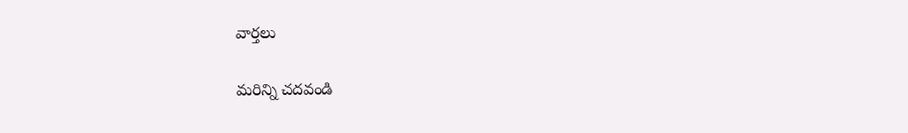వార్తలు

మరిన్ని చదవండి